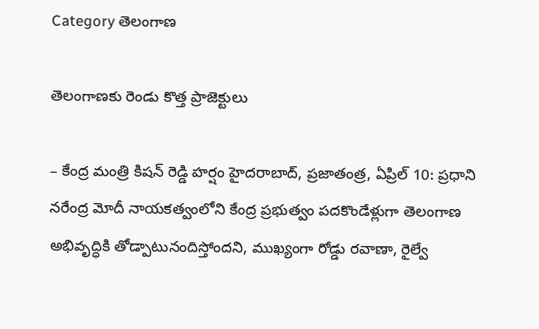Category తెలంగాణ

తెలంగాణకు రెండు కొత్త ప్రాజెక్టులు

– కేంద్ర మంత్రి కిషన్ రెడ్డి హర్షం హైదరాబాద్, ప్రజాతంత్ర, ఏప్రిల్ 10: ప్రధాని నరేంద్ర మోదీ నాయకత్వంలోని కేంద్ర ప్రభుత్వం పదకొండేళ్లుగా తెలంగాణ అభివృద్ధికి తోడ్పాటునందిస్తోందని, ముఖ్యంగా రోడ్డు రవాణా, రైల్వే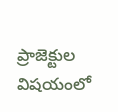ప్రాజెక్టుల విషయంలో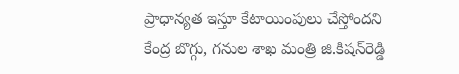ప్రాధాన్యత ఇస్తూ కేటాయింపులు చేస్తోందని కేంద్ర బొగ్గు, గనుల శాఖ మంత్రి జి.కిషన్‌రెడ్డి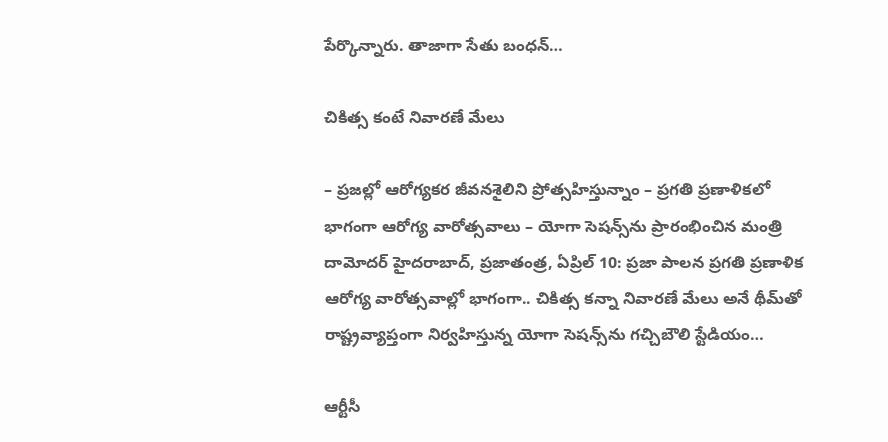పేర్కొన్నారు. తాజాగా సేతు బంధన్…

చికిత్స కంటే నివారణే మేలు

– ప్రజల్లో ఆరోగ్యకర జీవనశైలిని ప్రోత్సహిస్తున్నాం – ప్రగతి ప్రణాళికలో భాగంగా ఆరోగ్య వారోత్సవాలు – యోగా సెషన్స్‌ను ప్రారంభించిన మంత్రి దామోదర్ హైదరాబాద్, ప్రజాతంత్ర, ఏప్రిల్ 10: ప్రజా పాలన ప్రగతి ప్రణాళిక ఆరోగ్య వారోత్సవాల్లో భాగంగా.. చికిత్స కన్నా నివారణే మేలు అనే థీమ్‌తో రాష్ట్రవ్యాప్తంగా నిర్వహిస్తున్న యోగా సెషన్స్‌ను గచ్చిబౌలి స్టేడియం…

ఆర్టీసీ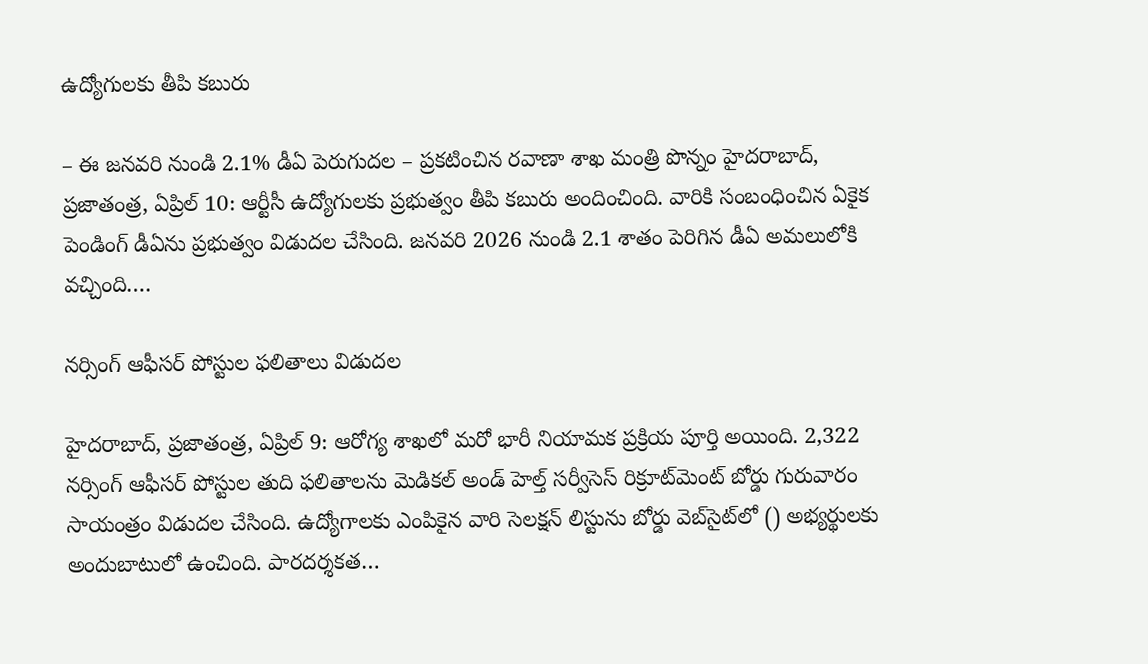ఉద్యోగులకు తీపి కబురు

– ఈ జనవరి నుండి 2.1% డీఏ పెరుగుదల – ప్రకటించిన రవాణా శాఖ మంత్రి పొన్నం హైదరాబాద్, ప్రజాతంత్ర, ఏప్రిల్ 10: ఆర్టీసీ ఉద్యోగులకు ప్రభుత్వం తీపి కబురు అందించింది. వారికి సంబంధించిన ఏకైక పెండింగ్ డీఏను ప్రభుత్వం విడుదల చేసింది. జనవరి 2026 నుండి 2.1 శాతం పెరిగిన డీఏ అమలులోకి వచ్చింది.…

నర్సింగ్ ఆఫీసర్ పోస్టుల ఫలితాలు విడుదల

హైదరాబాద్, ప్రజాతంత్ర, ఏప్రిల్ 9: ఆరోగ్య శాఖలో మరో భారీ నియామక ప్రక్రియ పూర్తి అయింది. 2,322 నర్సింగ్ ఆఫీసర్ పోస్టుల తుది ఫలితాలను మెడికల్ అండ్ హెల్త్ సర్వీసెస్ రిక్రూట్‌మెంట్ బోర్డు గురువారం సాయంత్రం విడుదల చేసింది. ఉద్యోగాలకు ఎంపికైన వారి సెలక్షన్ లిస్టును బోర్డు వెబ్‌సైట్‌లో () అభ్యర్థులకు అందుబాటులో ఉంచింది. పారదర్శకత…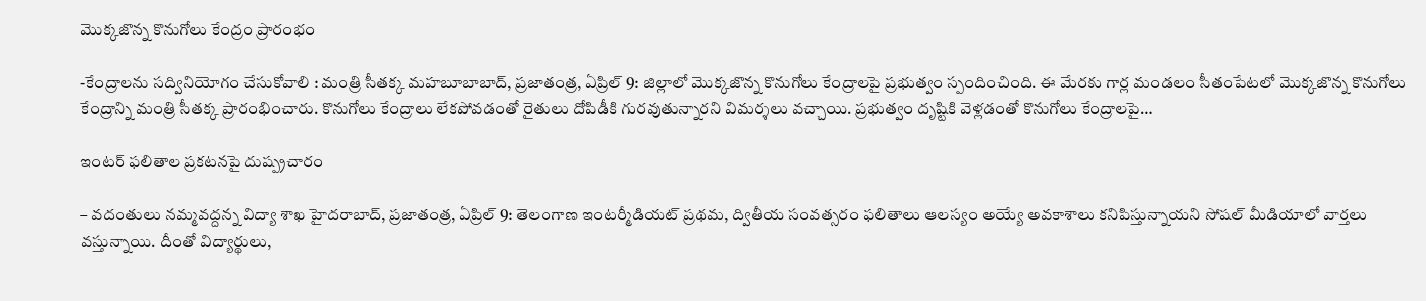మొక్కజొన్న కొనుగోలు కేంద్రం ప్రారంభం

-కేంద్రాలను సద్వినియోగం చేసుకోవాలి : మంత్రి సీతక్క మహబూబాబాద్, ప్రజాతంత్ర, ఏప్రిల్ 9: జిల్లాలో మొక్కజొన్న కొనుగోలు కేంద్రాలపై ప్రభుత్వం స్పందించింది. ఈ మేరకు గార్ల మండలం సీతంపేటలో మొక్కజొన్న కొనుగోలు కేంద్రాన్ని మంత్రి సీతక్క ప్రారంభించారు. కొనుగోలు కేంద్రాలు లేకపోవడంతో రైతులు దోపిడీకి గురవుతున్నారని విమర్శలు వచ్చాయి. ప్రభుత్వం దృష్టికి వెళ్లడంతో కొనుగోలు కేంద్రాలపై…

ఇంటర్ ఫలితాల ప్రకటనపై దుష్ప్రచారం

– వదంతులు నమ్మవద్దన్న విద్యా శాఖ హైదరాబాద్, ప్రజాతంత్ర, ఏప్రిల్ 9: తెలంగాణ ఇంటర్మీడియట్ ప్రథమ, ద్వితీయ సంవత్సరం ఫలితాలు ఆలస్యం అయ్యే అవకాశాలు కనిపిస్తున్నాయని సోషల్ మీడియాలో వార్తలు వస్తున్నాయి. దీంతో విద్యార్థులు,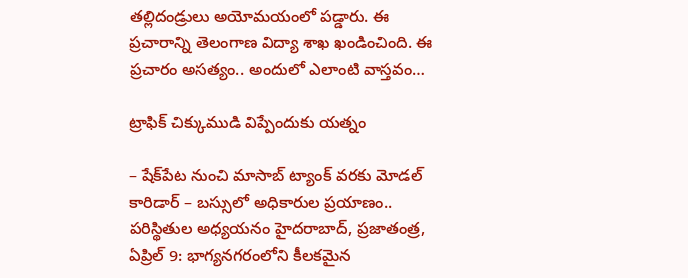తల్లిదండ్రులు అయోమయంలో పడ్డారు. ఈ ప్రచారాన్ని తెలంగాణ విద్యా శాఖ ఖండించింది. ఈ ప్రచారం అసత్యం.. అందులో ఎలాంటి వాస్తవం…

ట్రాఫిక్ చిక్కుముడి విప్పేందుకు యత్నం

– షేక్‌పేట నుంచి మాసాబ్ ట్యాంక్ వరకు మోడల్ కారిడార్ – బస్సులో అధికారుల ప్రయాణం.. పరిస్థితుల అధ్యయనం హైదరాబాద్, ప్రజాతంత్ర, ఏప్రిల్ 9: భాగ్యనగరంలోని కీలకమైన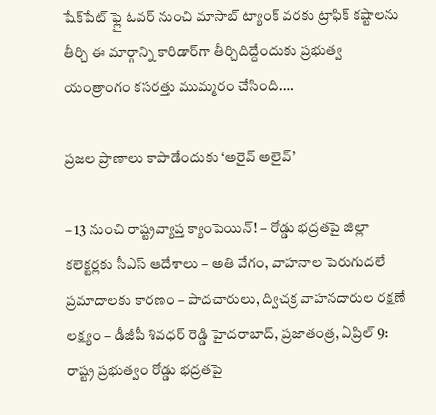షేక్‌పేట్ ఫ్లై ఓవర్ నుంచి మాసాబ్ ట్యాంక్ వరకు ట్రాఫిక్ కష్టాలను తీర్చి ఈ మార్గాన్ని కారిడార్‌గా తీర్చిదిద్దేందుకు ప్రభుత్వ యంత్రాంగం కసరత్తు ముమ్మరం చేసింది.…

ప్రజల ప్రాణాలు కాపాడేందుకు ‘అరైవ్ అలైవ్’

– 13 నుంచి రాష్ట్రవ్యాప్త క్యాంపెయిన్! – రోడ్డు భద్రతపై జిల్లా కలెక్టర్లకు సీఎస్ ఆదేశాలు – అతి వేగం, వాహనాల పెరుగుదలే ప్రమాదాలకు కారణం – పాదచారులు, ద్విచక్ర వాహనదారుల రక్షణే లక్ష్యం – డీజీపీ శివధర్ రెడ్డి హైదరాబాద్, ప్రజాతంత్ర, ఏప్రిల్ 9: రాష్ట్ర ప్రభుత్వం రోడ్డు భద్రతపై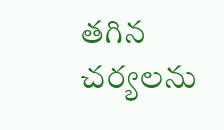తగిన చర్యలను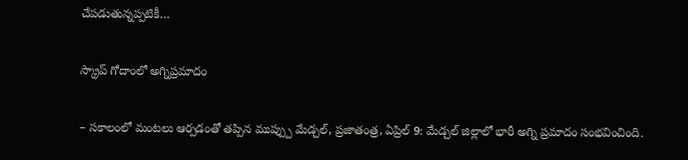చేపడుతున్నప్పటికీ…

స్క్రాప్ గోదాంలో అగ్నిప్రమాదం

– సకాలంలో మంటలు ఆర్పడంతో తప్పిన ముప్ప్పు మేడ్చల్, ప్రజాతంత్ర, ఏప్రిల్ 9: మేడ్చల్ జిల్లాలో భారీ అగ్ని ప్రమాదం సంభవించింది.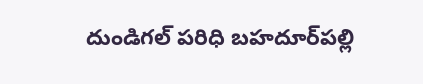దుండిగల్ పరిధి బహదూర్‌పల్లి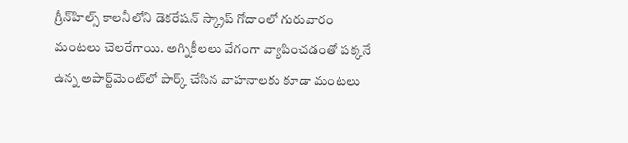గ్రీన్‌హిల్స్ కాలనీలోని డెకరేషన్ స్క్రాప్ గోదాంలో గురువారం మంటలు చెలరేగాయి. అగ్నికీలలు వేగంగా వ్యాపించడంతో పక్కనే ఉన్న అపార్ట్‌మెంట్‌లో పార్క్ చేసిన వాహనాలకు కూడా మంటలు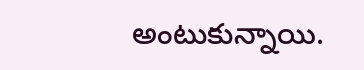అంటుకున్నాయి.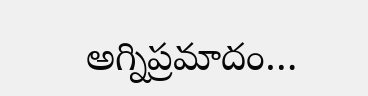అగ్నిప్రమాదం…